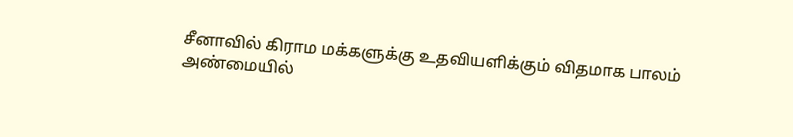சீனாவில் கிராம மக்களுக்கு உதவியளிக்கும் விதமாக பாலம்
அண்மையில்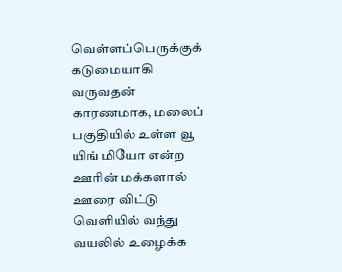வெள்ளப்பெருக்குக் கடுமையாகி வருவதன் காரணமாக, மலைப் பகுதியில் உள்ள வூ யிங் மியோ என்ற ஊரின் மக்களால் ஊரை விட்டு வெளியில் வந்து வயலில் உழைக்க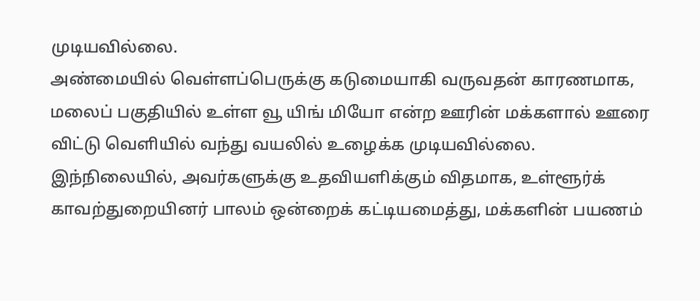முடியவில்லை.
அண்மையில் வெள்ளப்பெருக்கு கடுமையாகி வருவதன் காரணமாக, மலைப் பகுதியில் உள்ள வூ யிங் மியோ என்ற ஊரின் மக்களால் ஊரை விட்டு வெளியில் வந்து வயலில் உழைக்க முடியவில்லை.
இந்நிலையில், அவர்களுக்கு உதவியளிக்கும் விதமாக, உள்ளூர்க் காவற்துறையினர் பாலம் ஒன்றைக் கட்டியமைத்து, மக்களின் பயணம்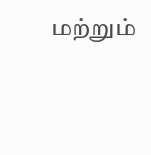மற்றும்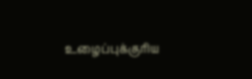உழைப்புக்குரிய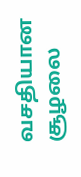வசதியான சூழலை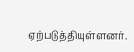ஏற்படுத்தியுள்ளனர்.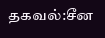தகவல்:சீன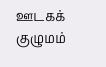ஊடகக் குழுமம்